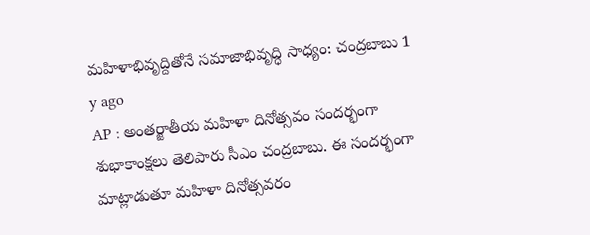మహిళాభివృద్దితోనే సమాజాభివృద్ధి సాధ్యం: చంద్రబాబు 1 y ago
AP : అంతర్జాతీయ మహిళా దినోత్సవం సందర్భంగా శుభాకాంక్షలు తెలిపారు సీఎం చంద్రబాబు. ఈ సందర్భంగా మాట్లాడుతూ మహిళా దినోత్సవరం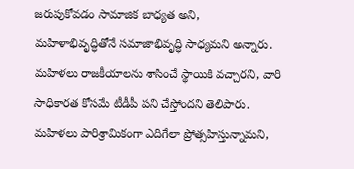జరుపుకోవడం సామాజిక బాధ్యత అని, మహిళాభివృద్ధితోనే సమాజాభివృద్ధి సాధ్యమని అన్నారు. మహిళలు రాజకీయాలను శాసించే స్థాయికి వచ్చారని, వారి సాధికారత కోసమే టీడీపీ పని చేస్తోందని తెలిపారు. మహిళలు పారిశ్రామికంగా ఎదిగేలా ప్రోత్సహిస్తున్నామని,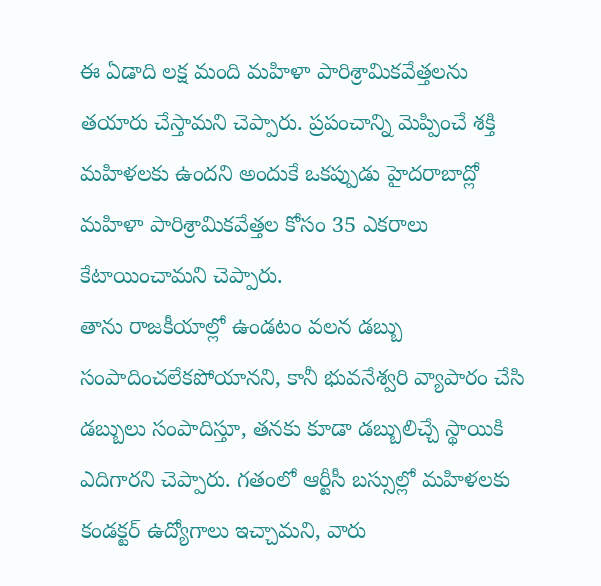ఈ ఏడాది లక్ష మంది మహిళా పారిశ్రామికవేత్తలను తయారు చేస్తామని చెప్పారు. ప్రపంచాన్ని మెప్పించే శక్తి మహిళలకు ఉందని అందుకే ఒకప్పుడు హైదరాబాద్లో మహిళా పారిశ్రామికవేత్తల కోసం 35 ఎకరాలు కేటాయించామని చెప్పారు.
తాను రాజకీయాల్లో ఉండటం వలన డబ్బు సంపాదించలేకపోయానని, కానీ భువనేశ్వరి వ్యాపారం చేసి డబ్బులు సంపాదిస్తూ, తనకు కూడా డబ్బులిచ్చే స్థాయికి ఎదిగారని చెప్పారు. గతంలో ఆర్టీసీ బస్సుల్లో మహిళలకు కండక్టర్ ఉద్యోగాలు ఇచ్చామని, వారు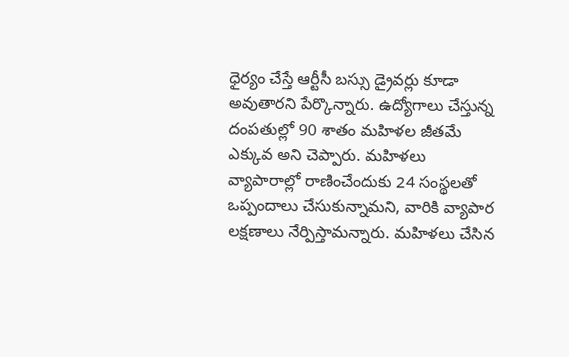ధైర్యం చేస్తే ఆర్టీసీ బస్సు డ్రైవర్లు కూడా అవుతారని పేర్కొన్నారు. ఉద్యోగాలు చేస్తున్న దంపతుల్లో 90 శాతం మహిళల జీతమే ఎక్కువ అని చెప్పారు. మహిళలు వ్యాపారాల్లో రాణించేందుకు 24 సంస్థలతో ఒప్పందాలు చేసుకున్నామని, వారికి వ్యాపార లక్షణాలు నేర్పిస్తామన్నారు. మహిళలు చేసిన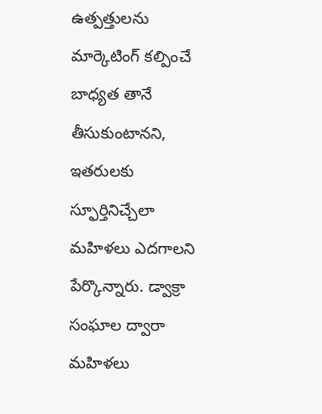ఉత్పత్తులను మార్కెటింగ్ కల్పించే బాధ్యత తానే తీసుకుంటానని, ఇతరులకు స్ఫూర్తినిచ్చేలా మహిళలు ఎదగాలని పేర్కొన్నారు. డ్వాక్రా సంఘాల ద్వారా మహిళలు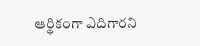ఆర్థికంగా ఎదిగారని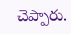చెప్పారు.